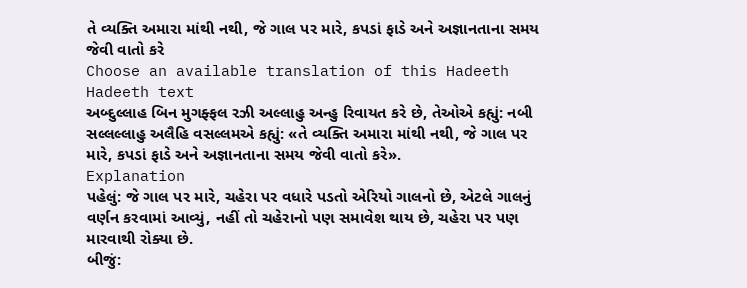તે વ્યક્તિ અમારા માંથી નથી, જે ગાલ પર મારે, કપડાં ફાડે અને અજ્ઞાનતાના સમય જેવી વાતો કરે
Choose an available translation of this Hadeeth
Hadeeth text
અબ્દુલ્લાહ બિન મુગફ્ફલ રઝી અલ્લાહુ અન્હુ રિવાયત કરે છે, તેઓએ કહ્યું: નબી સલ્લલ્લાહુ અલૈહિ વસલ્લમએ કહ્યું: «તે વ્યક્તિ અમારા માંથી નથી, જે ગાલ પર મારે, કપડાં ફાડે અને અજ્ઞાનતાના સમય જેવી વાતો કરે».
Explanation
પહેલું: જે ગાલ પર મારે, ચહેરા પર વધારે પડતો એરિયો ગાલનો છે, એટલે ગાલનું વર્ણન કરવામાં આવ્યું, નહીં તો ચહેરાનો પણ સમાવેશ થાય છે, ચહેરા પર પણ મારવાથી રોક્યા છે.
બીજું: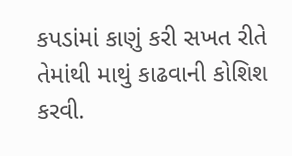કપડાંમાં કાણું કરી સખત રીતે તેમાંથી માથું કાઢવાની કોશિશ કરવી.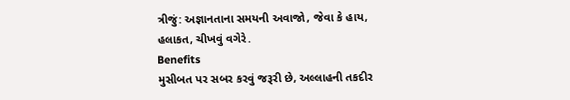ત્રીજું: અજ્ઞાનતાના સમયની અવાજો, જેવા કે હાય, હલાકત, ચીખવું વગેરે.
Benefits
મુસીબત પર સબર કરવું જરૂરી છે, અલ્લાહની તકદીર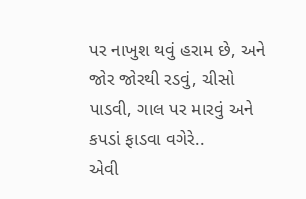પર નાખુશ થવું હરામ છે, અને જોર જોરથી રડવું, ચીસો પાડવી, ગાલ પર મારવું અને કપડાં ફાડવા વગેરે..
એવી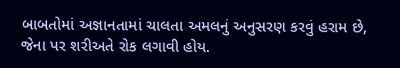બાબતોમાં અજ્ઞાનતામાં ચાલતા અમલનું અનુસરણ કરવું હરામ છે, જેના પર શરીઅતે રોક લગાવી હોય.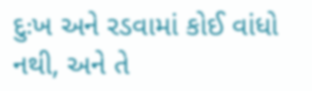દુઃખ અને રડવામાં કોઈ વાંધો નથી, અને તે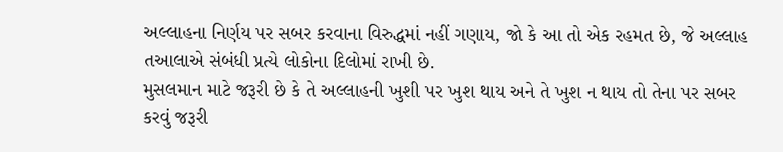અલ્લાહના નિર્ણય પર સબર કરવાના વિરુદ્ધમાં નહીં ગણાય, જો કે આ તો એક રહમત છે, જે અલ્લાહ તઆલાએ સંબંધી પ્રત્યે લોકોના દિલોમાં રાખી છે.
મુસલમાન માટે જરૂરી છે કે તે અલ્લાહની ખુશી પર ખુશ થાય અને તે ખુશ ન થાય તો તેના પર સબર કરવું જરૂરી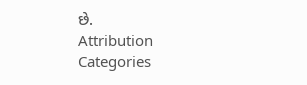છે.
Attribution
Categories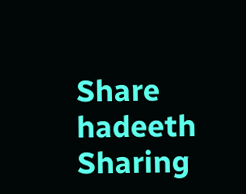Share hadeeth
Sharing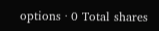options · 0 Total shares